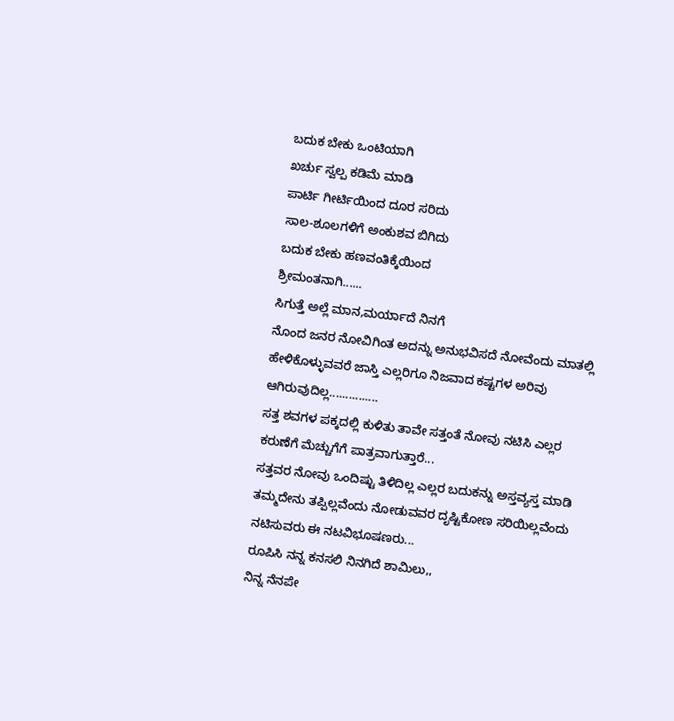ಬದುಕ ಬೇಕು ಒಂಟಿಯಾಗಿ
ಖರ್ಚು ಸ್ವಲ್ಪ ಕಡಿಮೆ ಮಾಡಿ
ಪಾರ್ಟಿ ಗೀರ್ಟಿಯಿಂದ ದೂರ ಸರಿದು
ಸಾಲ-ಶೂಲಗಳಿಗೆ ಅಂಕುಶವ ಬಿಗಿದು
ಬದುಕ ಬೇಕು ಹಣವಂತಿಕ್ಕೆಯಿಂದ
ಶ್ರೀಮಂತನಾಗಿ......
ಸಿಗುತ್ತೆ ಅಲ್ಲೆ ಮಾನ,ಮರ್ಯಾದೆ ನಿನಗೆ
ನೊಂದ ಜನರ ನೋವಿಗಿಂತ ಅದನ್ನು ಅನುಭವಿಸದೆ ನೋವೆಂದು ಮಾತಲ್ಲಿ ಹೇಳಿಕೊಳ್ಳುವವರೆ ಜಾಸ್ತಿ ಎಲ್ಲರಿಗೂ ನಿಜವಾದ ಕಷ್ಟಗಳ ಅರಿವು ಆಗಿರುವುದಿಲ್ಲ...............
ಸತ್ತ ಶವಗಳ ಪಕ್ಕದಲ್ಲಿ ಕುಳಿತು ತಾವೇ ಸತ್ತಂತೆ ನೋವು ನಟಿಸಿ ಎಲ್ಲರ ಕರುಣೆಗೆ ಮೆಚ್ಚುಗೆಗೆ ಪಾತ್ರವಾಗುತ್ತಾರೆ...
ಸತ್ತವರ ನೋವು ಒಂದಿಷ್ಟು ತಿಳಿದಿಲ್ಲ ಎಲ್ಲರ ಬದುಕನ್ನು ಅಸ್ತವ್ಯಸ್ತ ಮಾಡಿ ತಮ್ಮದೇನು ತಪ್ಪಿಲ್ಲವೆಂದು ನೋಡುವವರ ದೃಷ್ಟಿಕೋಣ ಸರಿಯಿಲ್ಲವೆಂದು ನಟಿಸುವರು ಈ ನಟವಿಭೂಷಣರು...
ರೂಪಿಸಿ ನನ್ನ ಕನಸಲಿ ನಿನಗಿದೆ ಶಾಮಿಲು,,
ನಿನ್ನ ನೆನಪೇ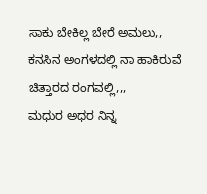ಸಾಕು ಬೇಕಿಲ್ಲ ಬೇರೆ ಅಮಲು,,
ಕನಸಿನ ಅಂಗಳದಲ್ಲಿ ನಾ ಹಾಕಿರುವೆ ಚಿತ್ತಾರದ ರಂಗವಲ್ಲಿ,,,
ಮಧುರ ಅಧರ ನಿನ್ನ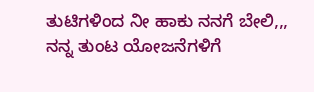ತುಟಿಗಳಿಂದ ನೀ ಹಾಕು ನನಗೆ ಬೇಲಿ,,,
ನನ್ನ ತುಂಟ ಯೋಜನೆಗಳಿಗೆ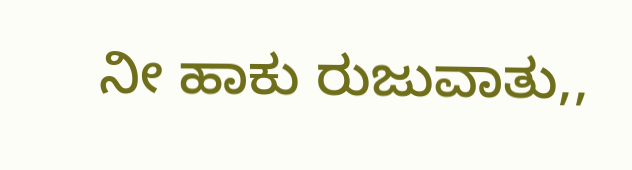ನೀ ಹಾಕು ರುಜುವಾತು,,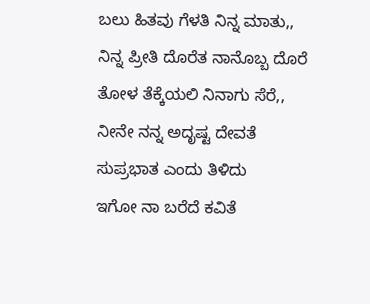ಬಲು ಹಿತವು ಗೆಳತಿ ನಿನ್ನ ಮಾತು,,
ನಿನ್ನ ಪ್ರೀತಿ ದೊರೆತ ನಾನೊಬ್ಬ ದೊರೆ
ತೋಳ ತೆಕ್ಕೆಯಲಿ ನಿನಾಗು ಸೆರೆ,,
ನೀನೇ ನನ್ನ ಅದೃಷ್ಟ ದೇವತೆ
ಸುಪ್ರಭಾತ ಎಂದು ತಿಳಿದು
ಇಗೋ ನಾ ಬರೆದೆ ಕವಿತೆ